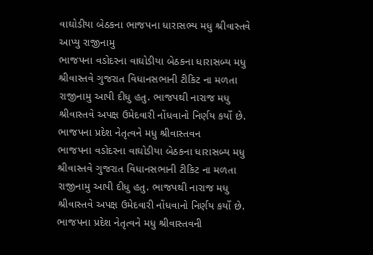વાઘોડીયા બેઠકના ભાજપના ધારાસભ્ય મધુ શ્રીવાસ્તવે આપ્યુ રાજીનામુ
ભાજપના વડોદરના વાઘોડીયા બેઠકના ધારાસબ્ય મધુ શ્રીવાસ્તવે ગુજરાત વિધાનસભાની ટીકિટ ના મળતા રાજીનામુ આપી દીધુ હતુ. ભાજપથી નારાજ મધુ શ્રીવાસ્તવે અપક્ષ ઉમેદવારી નોંધવાનો નિર્ણય કર્યો છે. ભાજપના પ્રદેશ નેતૃત્વને મધુ શ્રીવાસ્તવન
ભાજપના વડોદરના વાઘોડીયા બેઠકના ધારાસબ્ય મધુ શ્રીવાસ્તવે ગુજરાત વિધાનસભાની ટીકિટ ના મળતા રાજીનામુ આપી દીધુ હતુ. ભાજપથી નારાજ મધુ શ્રીવાસ્તવે અપક્ષ ઉમેદવારી નોંધવાનો નિર્ણય કર્યો છે. ભાજપના પ્રદેશ નેતૃત્વને મધુ શ્રીવાસ્તવની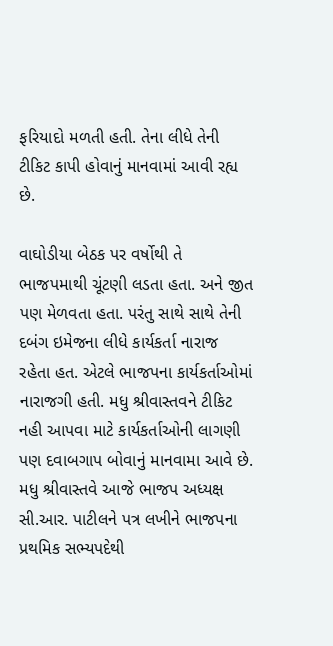ફરિયાદો મળતી હતી. તેના લીધે તેની ટીકિટ કાપી હોવાનું માનવામાં આવી રહ્ય છે.

વાઘોડીયા બેઠક પર વર્ષોથી તે ભાજપમાથી ચૂંટણી લડતા હતા. અને જીત પણ મેળવતા હતા. પરંતુ સાથે સાથે તેની દબંગ ઇમેજના લીધે કાર્યકર્તા નારાજ રહેતા હત. એટલે ભાજપના કાર્યકર્તાઓમાં નારાજગી હતી. મધુ શ્રીવાસ્તવને ટીકિટ નહી આપવા માટે કાર્યકર્તાઓની લાગણી પણ દવાબગાપ બોવાનું માનવામા આવે છે.
મધુ શ્રીવાસ્તવે આજે ભાજપ અધ્યક્ષ સી.આર. પાટીલને પત્ર લખીને ભાજપના પ્રથમિક સભ્યપદેથી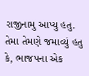રાજીનામુ આપ્યુ હતુ. તેમા તેમણે જમાવ્યું હતુ કે, ભાજપના એક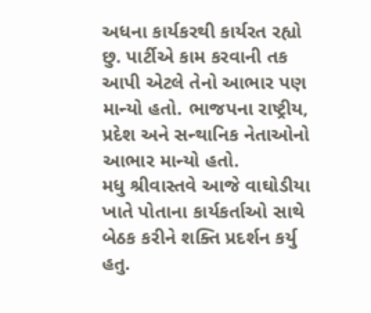અધના કાર્યકરથી કાર્યરત રહ્યો છુ. પાર્ટીએ કામ કરવાની તક આપી એટલે તેનો આભાર પણ માન્યો હતો. ભાજપના રાષ્ટ્રીય, પ્રદેશ અને સન્થાનિક નેતાઓનો આભાર માન્યો હતો.
મધુ શ્રીવાસ્તવે આજે વાઘોડીયા ખાતે પોતાના કાર્યકર્તાઓ સાથે બેઠક કરીને શક્તિ પ્રદર્શન કર્યુ હતુ.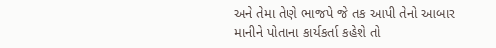અને તેમા તેણે ભાજપે જે તક આપી તેનો આબાર માનીને પોતાના કાર્યકર્તા કહેશે તો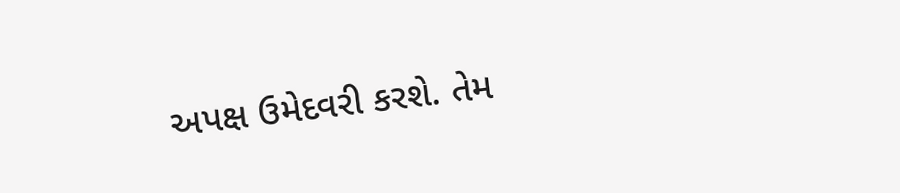અપક્ષ ઉમેદવરી કરશે. તેમ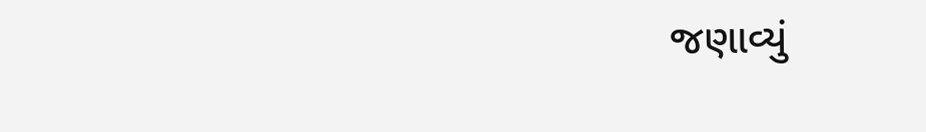જણાવ્યું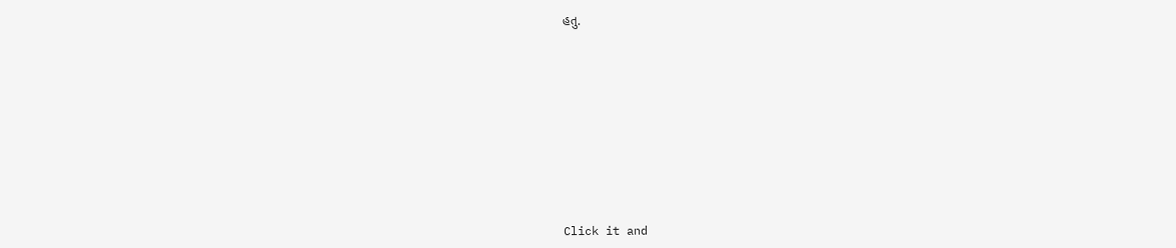હતુ.












Click it and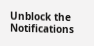Unblock the Notifications